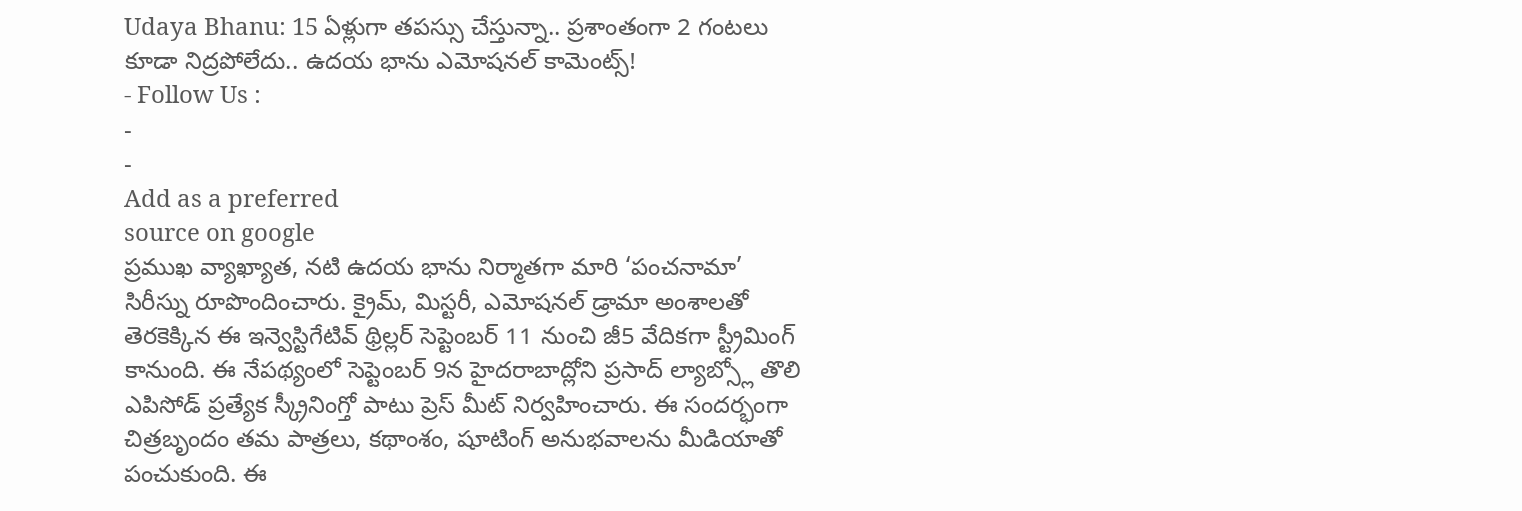Udaya Bhanu: 15 ఏళ్లుగా తపస్సు చేస్తున్నా.. ప్రశాంతంగా 2 గంటలు కూడా నిద్రపోలేదు.. ఉదయ భాను ఎమోషనల్ కామెంట్స్!
- Follow Us :
-
-
Add as a preferred
source on google
ప్రముఖ వ్యాఖ్యాత, నటి ఉదయ భాను నిర్మాతగా మారి ‘పంచనామా’ సిరీస్ను రూపొందించారు. క్రైమ్, మిస్టరీ, ఎమోషనల్ డ్రామా అంశాలతో తెరకెక్కిన ఈ ఇన్వెస్టిగేటివ్ థ్రిల్లర్ సెప్టెంబర్ 11 నుంచి జీ5 వేదికగా స్ట్రీమింగ్ కానుంది. ఈ నేపథ్యంలో సెప్టెంబర్ 9న హైదరాబాద్లోని ప్రసాద్ ల్యాబ్స్లో తొలి ఎపిసోడ్ ప్రత్యేక స్క్రీనింగ్తో పాటు ప్రెస్ మీట్ నిర్వహించారు. ఈ సందర్భంగా చిత్రబృందం తమ పాత్రలు, కథాంశం, షూటింగ్ అనుభవాలను మీడియాతో పంచుకుంది. ఈ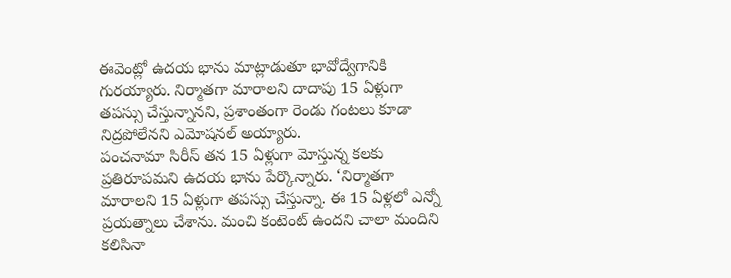ఈవెంట్లో ఉదయ భాను మాట్లాడుతూ భావోద్వేగానికి గురయ్యారు. నిర్మాతగా మారాలని దాదాపు 15 ఏళ్లుగా తపస్సు చేస్తున్నానని, ప్రశాంతంగా రెండు గంటలు కూడా నిద్రపోలేనని ఎమోషనల్ అయ్యారు.
పంచనామా సిరీస్ తన 15 ఏళ్లుగా మోస్తున్న కలకు ప్రతిరూపమని ఉదయ భాను పేర్కొన్నారు. ‘నిర్మాతగా మారాలని 15 ఏళ్లుగా తపస్సు చేస్తున్నా. ఈ 15 ఏళ్లలో ఎన్నో ప్రయత్నాలు చేశాను. మంచి కంటెంట్ ఉందని చాలా మందిని కలిసినా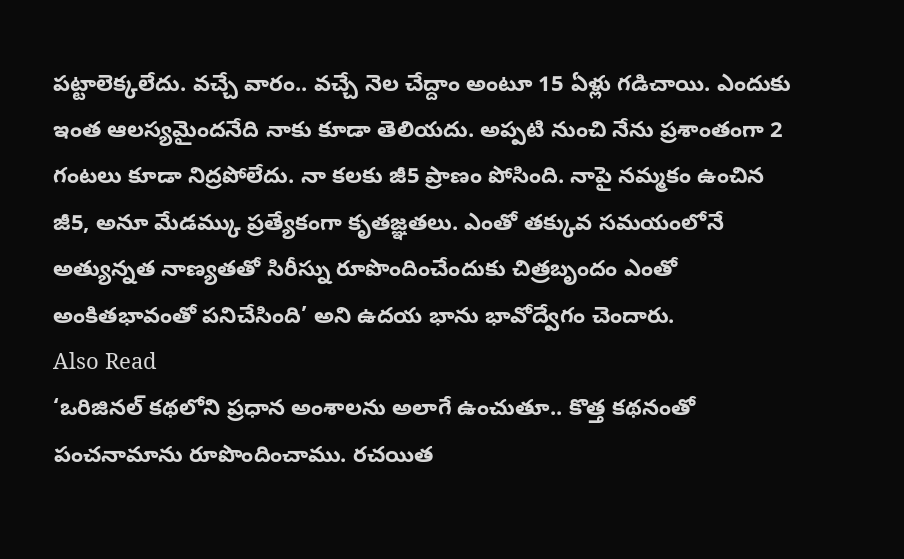పట్టాలెక్కలేదు. వచ్చే వారం.. వచ్చే నెల చేద్దాం అంటూ 15 ఏళ్లు గడిచాయి. ఎందుకు ఇంత ఆలస్యమైందనేది నాకు కూడా తెలియదు. అప్పటి నుంచి నేను ప్రశాంతంగా 2 గంటలు కూడా నిద్రపోలేదు. నా కలకు జీ5 ప్రాణం పోసింది. నాపై నమ్మకం ఉంచిన జీ5, అనూ మేడమ్కు ప్రత్యేకంగా కృతజ్ఞతలు. ఎంతో తక్కువ సమయంలోనే అత్యున్నత నాణ్యతతో సిరీస్ను రూపొందించేందుకు చిత్రబృందం ఎంతో అంకితభావంతో పనిచేసింది’ అని ఉదయ భాను భావోద్వేగం చెందారు.
Also Read
‘ఒరిజినల్ కథలోని ప్రధాన అంశాలను అలాగే ఉంచుతూ.. కొత్త కథనంతో పంచనామాను రూపొందించాము. రచయిత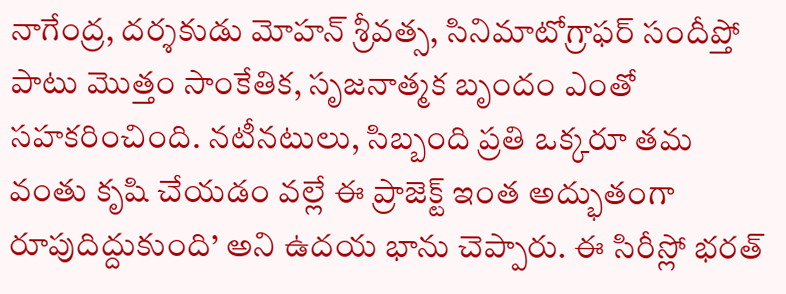నాగేంద్ర, దర్శకుడు మోహన్ శ్రీవత్స, సినిమాటోగ్రాఫర్ సందీప్తో పాటు మొత్తం సాంకేతిక, సృజనాత్మక బృందం ఎంతో సహకరించింది. నటీనటులు, సిబ్బంది ప్రతి ఒక్కరూ తమ వంతు కృషి చేయడం వల్లే ఈ ప్రాజెక్ట్ ఇంత అద్భుతంగా రూపుదిద్దుకుంది’ అని ఉదయ భాను చెప్పారు. ఈ సిరీస్లో భరత్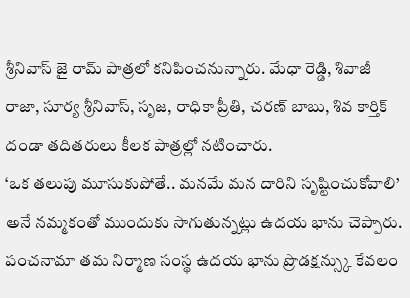శ్రీనివాస్ జై రామ్ పాత్రలో కనిపించనున్నారు. మేధా రెడ్డి, శివాజీ రాజా, సూర్య శ్రీనివాస్, సృజ, రాధికా ప్రీతి, చరణ్ బాబు, శివ కార్తిక్ దండా తదితరులు కీలక పాత్రల్లో నటించారు.
‘ఒక తలుపు మూసుకుపోతే.. మనమే మన దారిని సృష్టించుకోవాలి’ అనే నమ్మకంతో ముందుకు సాగుతున్నట్లు ఉదయ భాను చెప్పారు. పంచనామా తమ నిర్మాణ సంస్థ ఉదయ భాను ప్రొడక్షన్స్కు కేవలం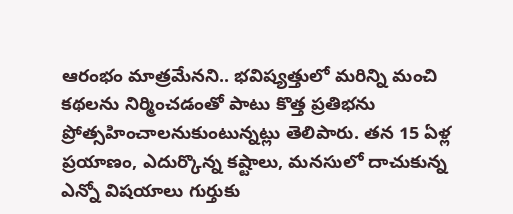ఆరంభం మాత్రమేనని.. భవిష్యత్తులో మరిన్ని మంచి కథలను నిర్మించడంతో పాటు కొత్త ప్రతిభను ప్రోత్సహించాలనుకుంటున్నట్లు తెలిపారు. తన 15 ఏళ్ల ప్రయాణం, ఎదుర్కొన్న కష్టాలు, మనసులో దాచుకున్న ఎన్నో విషయాలు గుర్తుకు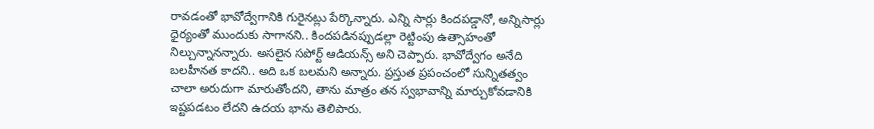రావడంతో భావోద్వేగానికి గురైనట్లు పేర్కొన్నారు. ఎన్ని సార్లు కిందపడ్డానో, అన్నిసార్లు ధైర్యంతో ముందుకు సాగానని.. కిందపడినప్పుడల్లా రెట్టింపు ఉత్సాహంతో నిల్చున్నానన్నారు. అసలైన సపోర్ట్ ఆడియన్స్ అని చెప్పారు. భావోద్వేగం అనేది బలహీనత కాదని.. అది ఒక బలమని అన్నారు. ప్రస్తుత ప్రపంచంలో సున్నితత్వం చాలా అరుదుగా మారుతోందని, తాను మాత్రం తన స్వభావాన్ని మార్చుకోవడానికి ఇష్టపడటం లేదని ఉదయ భాను తెలిపారు.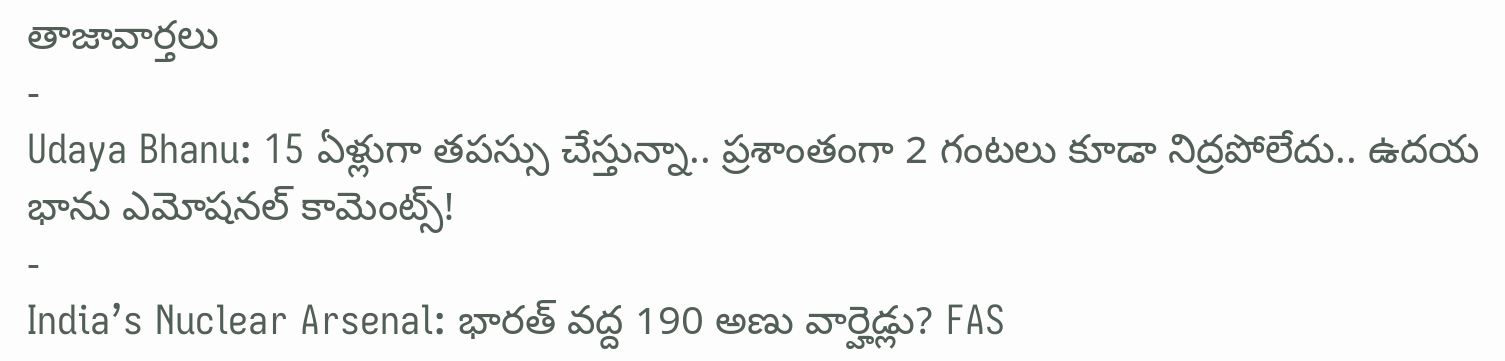తాజావార్తలు
-
Udaya Bhanu: 15 ఏళ్లుగా తపస్సు చేస్తున్నా.. ప్రశాంతంగా 2 గంటలు కూడా నిద్రపోలేదు.. ఉదయ భాను ఎమోషనల్ కామెంట్స్!
-
India’s Nuclear Arsenal: భారత్ వద్ద 190 అణు వార్హెడ్లు? FAS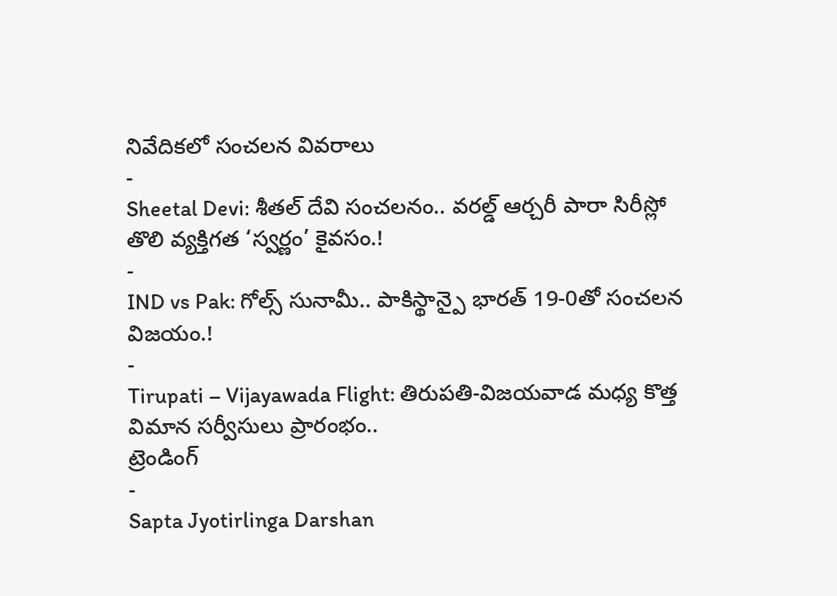నివేదికలో సంచలన వివరాలు
-
Sheetal Devi: శీతల్ దేవి సంచలనం.. వరల్డ్ ఆర్చరీ పారా సిరీస్లో తొలి వ్యక్తిగత ‘స్వర్ణం’ కైవసం.!
-
IND vs Pak: గోల్స్ సునామీ.. పాకిస్థాన్పై భారత్ 19-0తో సంచలన విజయం.!
-
Tirupati – Vijayawada Flight: తిరుపతి-విజయవాడ మధ్య కొత్త విమాన సర్వీసులు ప్రారంభం..
ట్రెండింగ్
-
Sapta Jyotirlinga Darshan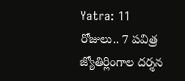Yatra: 11 రోజులు.. 7 పవిత్ర జ్యోతిర్లింగాల దర్శన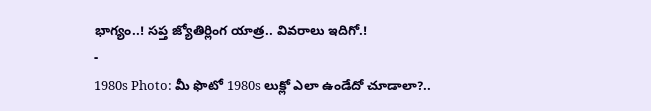భాగ్యం..! సప్త జ్యోతిర్లింగ యాత్ర.. వివరాలు ఇదిగో.!
-
1980s Photo: మీ ఫొటో 1980s లుక్లో ఎలా ఉండేదో చూడాలా?..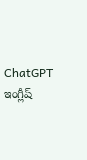ChatGPT ఇంగ్లీష్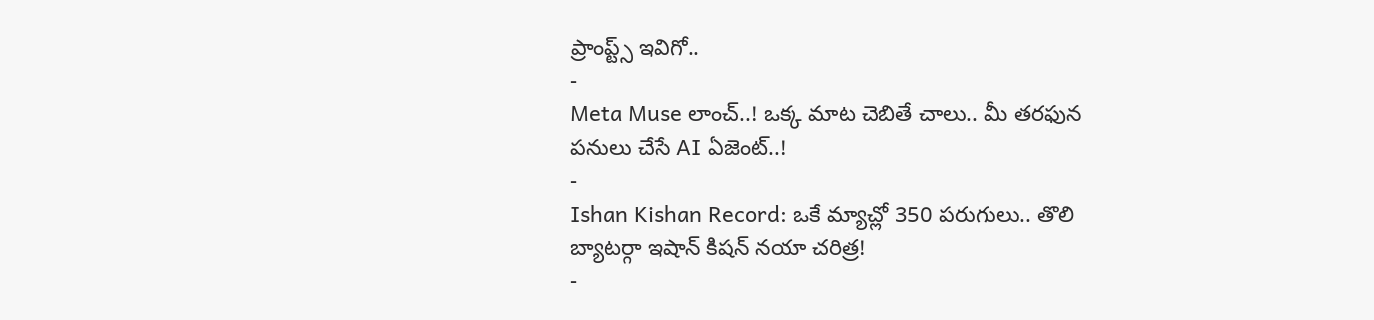ప్రాంప్ట్స్ ఇవిగో..
-
Meta Muse లాంచ్..! ఒక్క మాట చెబితే చాలు.. మీ తరఫున పనులు చేసే AI ఏజెంట్..!
-
Ishan Kishan Record: ఒకే మ్యాచ్లో 350 పరుగులు.. తొలి బ్యాటర్గా ఇషాన్ కిషన్ నయా చరిత్ర!
-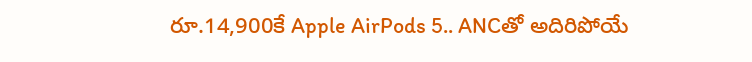రూ.14,900కే Apple AirPods 5.. ANCతో అదిరిపోయే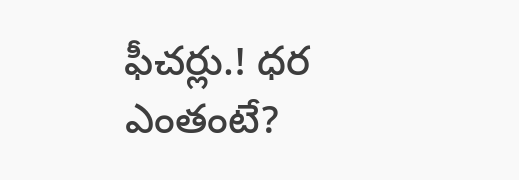ఫీచర్లు.! ధర ఎంతంటే?